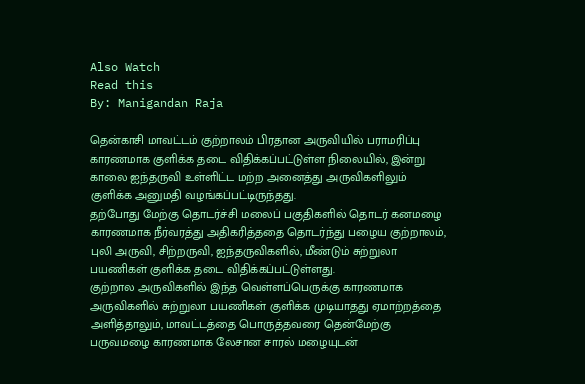Also Watch
Read this
By: Manigandan Raja

தென்காசி மாவட்டம் குற்றாலம் பிரதான அருவியில் பராமரிப்பு காரணமாக குளிக்க தடை விதிக்கப்பட்டுள்ள நிலையில், இன்று காலை ஐந்தருவி உள்ளிட்ட மற்ற அனைத்து அருவிகளிலும் குளிக்க அனுமதி வழங்கப்பட்டிருந்தது.
தற்போது மேற்கு தொடர்ச்சி மலைப் பகுதிகளில் தொடர் கனமழை காரணமாக நீர்வரத்து அதிகரித்ததை தொடர்ந்து பழைய குற்றாலம், புலி அருவி, சிற்றருவி, ஐந்தருவிகளில், மீண்டும் சுற்றுலா பயணிகள் குளிக்க தடை விதிக்கப்பட்டுள்ளது.
குற்றால அருவிகளில் இந்த வெள்ளப்பெருக்கு காரணமாக அருவிகளில் சுற்றுலா பயணிகள் குளிக்க முடியாதது ஏமாற்றத்தை அளித்தாலும், மாவட்டத்தை பொருத்தவரை தென்மேற்கு பருவமழை காரணமாக லேசான சாரல் மழையுடன்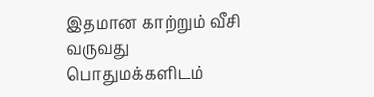இதமான காற்றும் வீசி வருவது பொதுமக்களிடம்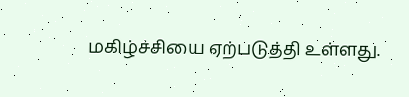மகிழ்ச்சியை ஏற்படுத்தி உள்ளது.